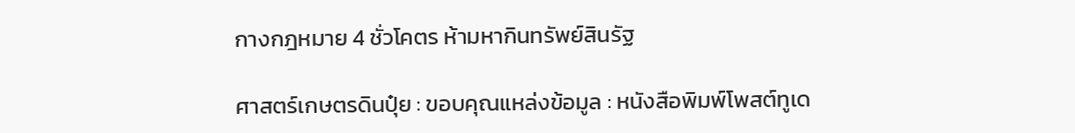กางกฎหมาย 4 ชั่วโคตร ห้ามหากินทรัพย์สินรัฐ

ศาสตร์เกษตรดินปุ๋ย : ขอบคุณแหล่งข้อมูล : หนังสือพิมพ์โพสต์ทูเด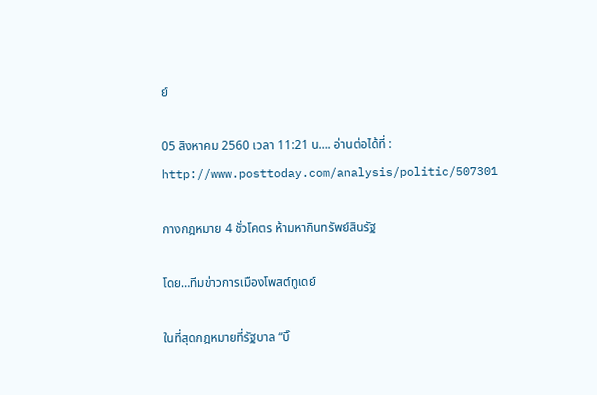ย์

05 สิงหาคม 2560 เวลา 11:21 น…. อ่านต่อได้ที่ : http://www.posttoday.com/analysis/politic/507301

กางกฎหมาย 4 ชั่วโคตร ห้ามหากินทรัพย์สินรัฐ

โดย…ทีมข่าวการเมืองโพสต์ทูเดย์

ในที่สุดกฎหมายที่รัฐบาล “บิ๊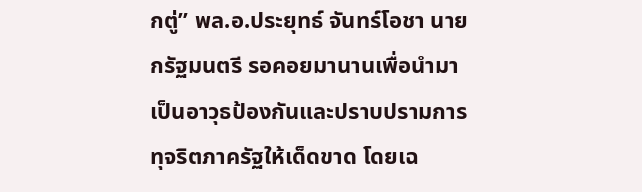กตู่” พล.อ.ประยุทธ์ จันทร์โอชา นายกรัฐมนตรี รอคอยมานานเพื่อนำมาเป็นอาวุธป้องกันและปราบปรามการทุจริตภาครัฐให้เด็ดขาด โดยเฉ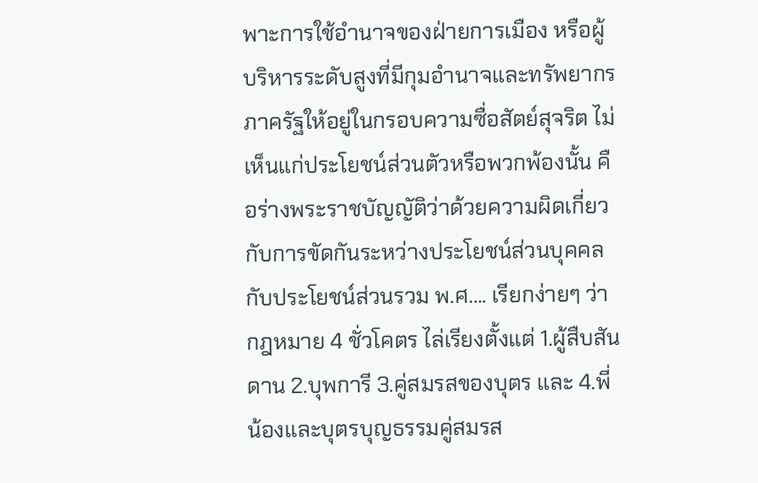พาะการใช้อำนาจของฝ่ายการเมือง หรือผู้บริหารระดับสูงที่มีกุมอำนาจและทรัพยากรภาครัฐให้อยู่ในกรอบความซื่อสัตย์สุจริต ไม่เห็นแก่ประโยชน์ส่วนตัวหรือพวกพ้องนั้น คือร่างพระราชบัญญัติว่าด้วยความผิดเกี่ยวกับการขัดกันระหว่างประโยชน์ส่วนบุคคลกับประโยชน์ส่วนรวม พ.ศ…. เรียกง่ายๆ ว่า กฎหมาย 4 ชั่วโคตร ไล่เรียงตั้งแต่ 1.ผู้สืบสันดาน 2.บุพการี 3.คู่สมรสของบุตร และ 4.พี่น้องและบุตรบุญธรรมคู่สมรส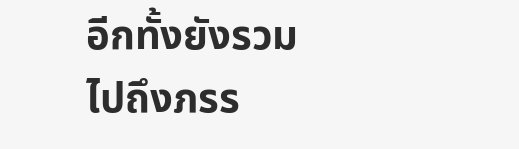อีกทั้งยังรวมไปถึงภรร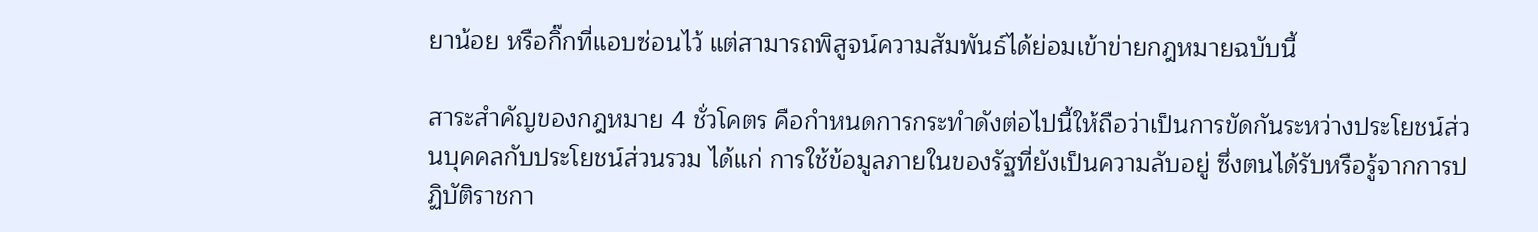ยาน้อย หรือกิ๊กที่แอบซ่อนไว้ แต่สามารถพิสูจน์ความสัมพันธ์ได้ย่อมเข้าข่ายกฎหมายฉบับนี้

สาระสำคัญของกฎหมาย 4 ชั่วโคตร คือกำหนดการกระทำดังต่อไปนี้ให้ถือว่าเป็นการขัดกันระหว่างประโยชน์ส่วนบุคคลกับประโยชน์ส่วนรวม ได้แก่ การใช้ข้อมูลภายในของรัฐที่ยังเป็นความลับอยู่ ซึ่งตนได้รับหรือรู้จากการปฏิบัติราชกา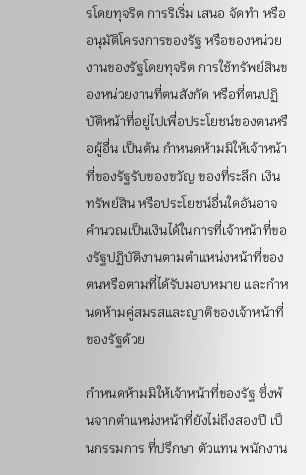รโดยทุจริต การริเริ่ม เสนอ จัดทำ หรืออนุมัติโครงการของรัฐ หรือของหน่วยงานของรัฐโดยทุจริต การใช้ทรัพย์สินของหน่วยงานที่ตนสังกัด หรือที่ตนปฏิบัติหน้าที่อยู่ไปเพื่อประโยชน์ของตนหรือผู้อื่น เป็นต้น กำหนดห้ามมิให้เจ้าหน้าที่ของรัฐรับของขวัญ ของที่ระลึก เงิน ทรัพย์สิน หรือประโยชน์อื่นใดอันอาจคำนวณเป็นเงินได้ในการที่เจ้าหน้าที่ของรัฐปฏิบัติงานตามตำแหน่งหน้าที่ของตนหรือตามที่ได้รับมอบหมาย และกำหนดห้ามคู่สมรสและญาติของเจ้าหน้าที่ของรัฐด้วย

กำหนดห้ามมิให้เจ้าหน้าที่ของรัฐ ซึ่งพ้นจากตำแหน่งหน้าที่ยังไม่ถึงสองปี เป็นกรรมการ ที่ปรึกษา ตัวแทน พนักงาน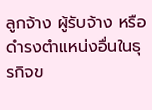ลูกจ้าง ผู้รับจ้าง หรือดำรงตำแหน่งอื่นในธุรกิจข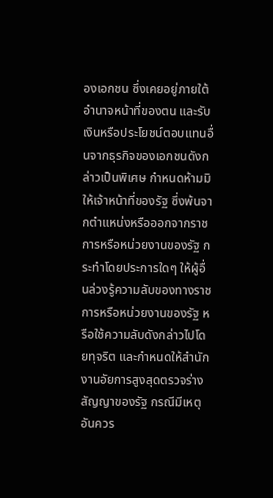องเอกชน ซึ่งเคยอยู่ภายใต้อำนาจหน้าที่ของตน และรับเงินหรือประโยชน์ตอบแทนอื่นจากธุรกิจของเอกชนดังกล่าวเป็นพิเศษ กำหนดห้ามมิให้เจ้าหน้าที่ของรัฐ ซึ่งพ้นจากตำแหน่งหรือออกจากราชการหรือหน่วยงานของรัฐ กระทำโดยประการใดๆ ให้ผู้อื่นล่วงรู้ความลับของทางราชการหรือหน่วยงานของรัฐ หรือใช้ความลับดังกล่าวไปโดยทุจริต และกำหนดให้สำนักงานอัยการสูงสุดตรวจร่างสัญญาของรัฐ กรณีมีเหตุอันควร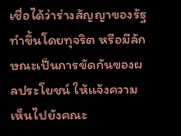เชื่อได้ว่าร่างสัญญาของรัฐทำขึ้นโดยทุจริต หรือมีลักษณะเป็นการขัดกันของผลประโยชน์ ให้แจ้งความเห็นไปยังคณะ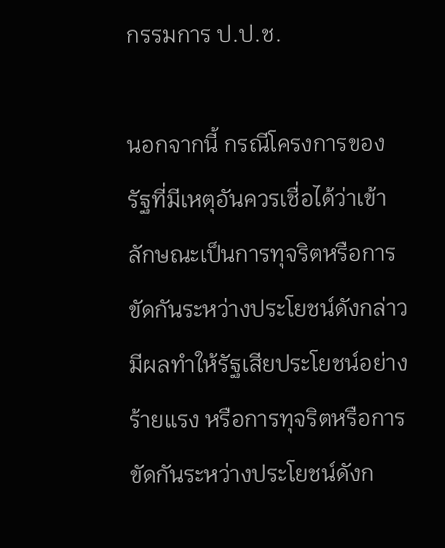กรรมการ ป.ป.ช.

นอกจากนี้ กรณีโครงการของรัฐที่มีเหตุอันควรเชื่อได้ว่าเข้าลักษณะเป็นการทุจริตหรือการขัดกันระหว่างประโยชน์ดังกล่าว มีผลทำให้รัฐเสียประโยชน์อย่างร้ายแรง หรือการทุจริตหรือการขัดกันระหว่างประโยชน์ดังก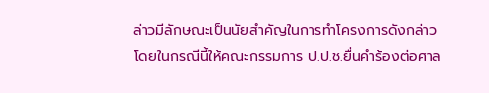ล่าวมีลักษณะเป็นนัยสำคัญในการทำโครงการดังกล่าว โดยในกรณีนี้ให้คณะกรรมการ ป.ป.ช.ยื่นคำร้องต่อศาล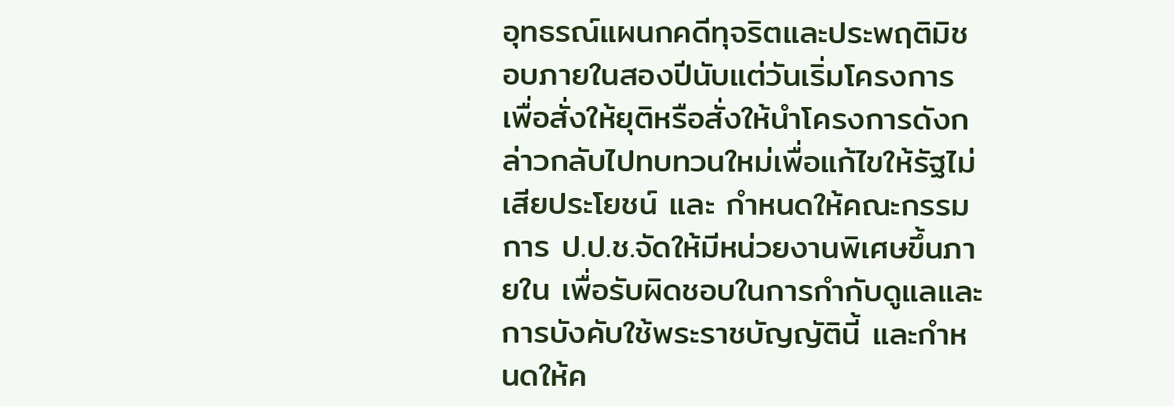อุทธรณ์แผนกคดีทุจริตและประพฤติมิชอบภายในสองปีนับแต่วันเริ่มโครงการ เพื่อสั่งให้ยุติหรือสั่งให้นำโครงการดังกล่าวกลับไปทบทวนใหม่เพื่อแก้ไขให้รัฐไม่เสียประโยชน์ และ กำหนดให้คณะกรรมการ ป.ป.ช.จัดให้มีหน่วยงานพิเศษขึ้นภายใน เพื่อรับผิดชอบในการกำกับดูแลและการบังคับใช้พระราชบัญญัตินี้ และกำหนดให้ค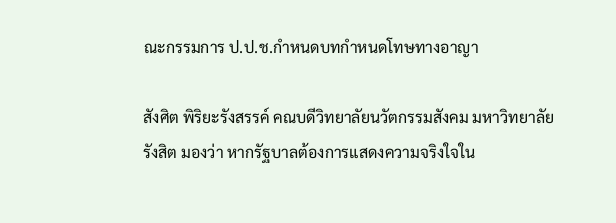ณะกรรมการ ป.ป.ช.กำหนดบทกำหนดโทษทางอาญา

สังศิต พิริยะรังสรรค์ คณบดีวิทยาลัยนวัตกรรมสังคม มหาวิทยาลัยรังสิต มองว่า หากรัฐบาลต้องการแสดงความจริงใจใน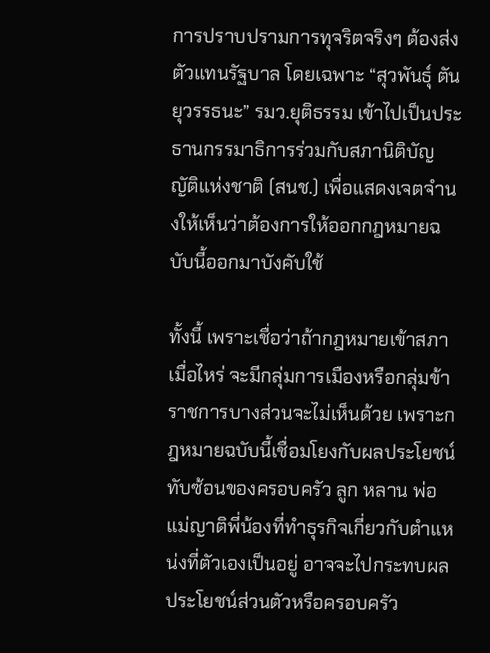การปราบปรามการทุจริตจริงๆ ต้องส่งตัวแทนรัฐบาล โดยเฉพาะ “สุวพันธุ์ ตันยุวรรธนะ” รมว.ยุติธรรม เข้าไปเป็นประธานกรรมาธิการร่วมกับสภานิติบัญญัติแห่งชาติ (สนช.) เพื่อแสดงเจตจำนงให้เห็นว่าต้องการให้ออกกฎหมายฉบับนี้ออกมาบังคับใช้

ทั้งนี้ เพราะเชื่อว่าถ้ากฎหมายเข้าสภาเมื่อไหร่ จะมีกลุ่มการเมืองหรือกลุ่มข้าราชการบางส่วนจะไม่เห็นด้วย เพราะกฎหมายฉบับนี้เชื่อมโยงกับผลประโยชน์ทับซ้อนของครอบครัว ลูก หลาน พ่อแม่ญาติพี่น้องที่ทำธุรกิจเกี่ยวกับตำแหน่งที่ตัวเองเป็นอยู่ อาจจะไปกระทบผลประโยชน์ส่วนตัวหรือครอบครัว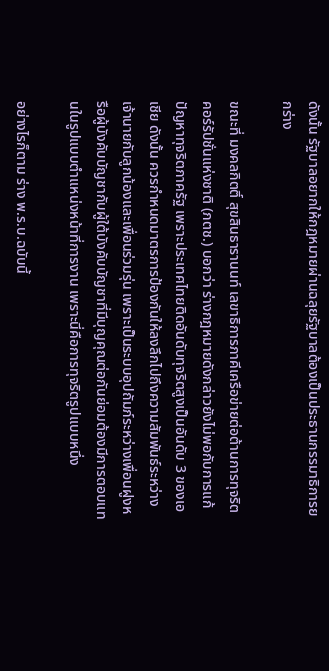ดังนั้น รัฐบาลอยากให้กฎหมายผ่านฉลุยรัฐบาลต้องเป็นประธานกรรมาธิการยกร่าง

ขณะที่ มงคลกิตติ์ สุขสินธารานนท์ เลขาธิการภาคีเครือข่ายต่อต้านการทุจริตคอร์รัปชั่นแห่งชาติ (ภตช.) บอกว่า ร่างกฎหมายดังกล่าวยังไม่พอกับการแก้ปัญหาทุจริตภาครัฐ เพราะประเทศไทยติดอันดับทุจริตสูงเป็นอันดับ 3 ของเอเชีย ดังนั้น ควรกำหนดมาตรการป้องกันให้ลงลึกไปถึงความสัมพันธ์ระหว่างเจ้านายกับลูกน้องและเพื่อนร่วมรุ่น เพราะเป็นระบบอุปถัมภ์ระหว่างเพื่อนฝูงหรือผู้บังคับบัญชากับผู้ใต้บังคับบัญชาที่มีบุญคุณต่อกันย่อมต้องมีการตอบแทนในรูปแบบตำแหน่งหน้าที่การงาน เพราะนี่คือการทุจริตรูปแบบหนึ่ง

อย่างไรก็ตาม ร่าง พ.ร.บ.ฉบับนี้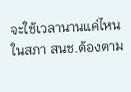จะใช้เวลานานแค่ไหนในสภา สนช.ต้องตาม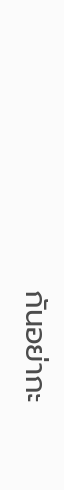กันอย่ากะ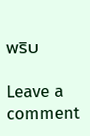พริบ

Leave a comment